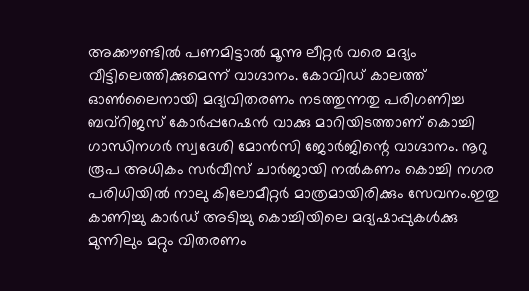അക്കൗണ്ടിൽ പണമിട്ടാൽ മൂന്നു ലീറ്റർ വരെ മദ്യം വീട്ടിലെത്തിക്കുമെന്ന് വാഗ്ദാനം. കോവിഡ് കാലത്ത് ഓൺലൈനായി മദ്യവിതരണം നടത്തുന്നതു പരിഗണിച്ച ബവ്റിജസ് കോർപ്പറേഷൻ വാക്കു മാറിയിടത്താണ് കൊച്ചി ഗാന്ധിനഗർ സ്വദേശി മോൻസി ജോർജിന്റെ വാഗ്ദാനം. നൂറു രൂപ അധികം സർവീസ് ചാർജായി നൽകണം കൊച്ചി നഗര പരിധിയിൽ നാലു കിലോമീറ്റർ മാത്രമായിരിക്കും സേവനം.ഇതു കാണിച്ചു കാർഡ് അടിച്ചു കൊച്ചിയിലെ മദ്യഷാപ്പുകൾക്കു മുന്നിലും മറ്റും വിതരണം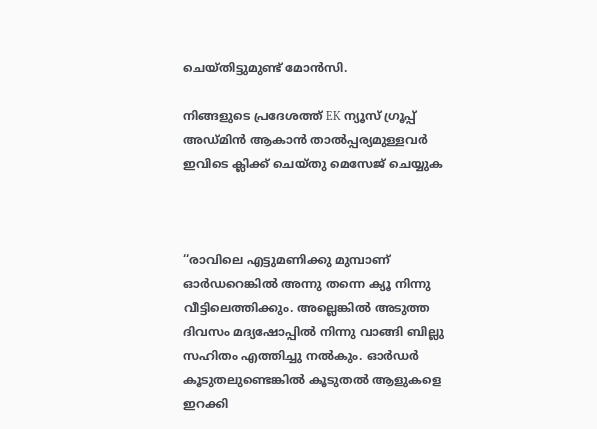ചെയ്തിട്ടുമുണ്ട് മോൻസി.

നിങ്ങളുടെ പ്രദേശത്ത് EK ന്യൂസ് ഗ്രൂപ്പ് അഡ്മിൻ ആകാൻ താൽപ്പര്യമുള്ളവർ ഇവിടെ ക്ലിക്ക് ചെയ്തു മെസേജ് ചെയ്യുക



‘‘രാവിലെ എട്ടുമണിക്കു മുമ്പാണ് ഓർഡറെങ്കിൽ അന്നു തന്നെ ക്യൂ നിന്നു വീട്ടിലെത്തിക്കും. അല്ലെങ്കിൽ അടുത്ത ദിവസം മദ്യഷോപ്പിൽ നിന്നു വാങ്ങി ബില്ലു സഹിതം എത്തിച്ചു നൽകും. ഓർഡർ കൂടുതലുണ്ടെങ്കിൽ കൂടുതൽ ആളുകളെ ഇറക്കി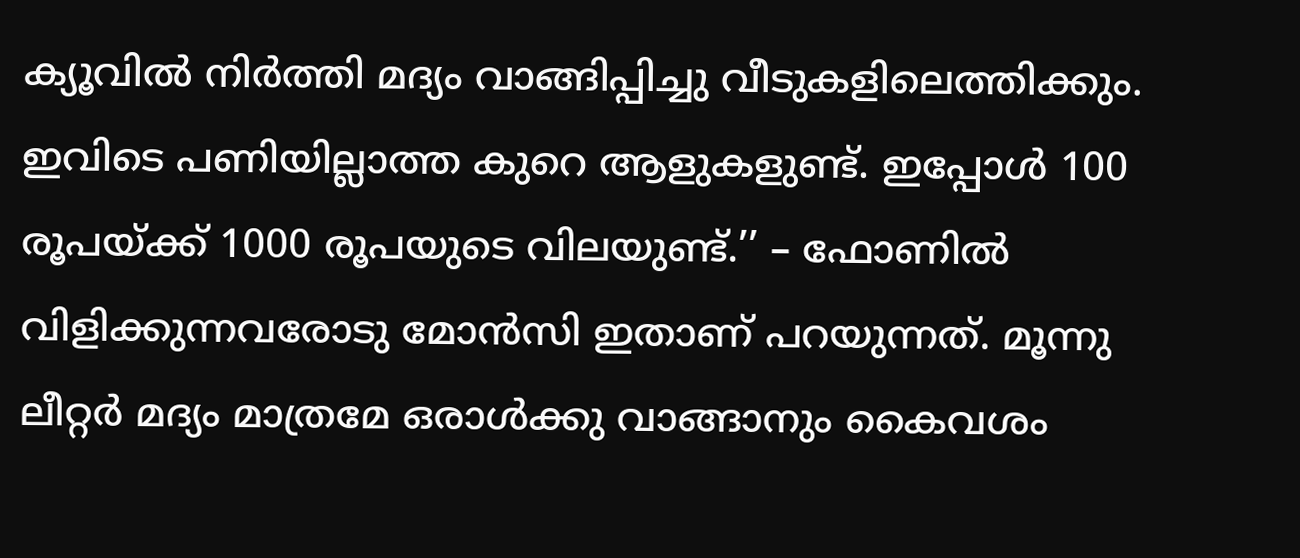ക്യൂവിൽ നിർത്തി മദ്യം വാങ്ങിപ്പിച്ചു വീടുകളിലെത്തിക്കും. ഇവിടെ പണിയില്ലാത്ത കുറെ ആളുകളുണ്ട്. ഇപ്പോൾ 100 രൂപയ്ക്ക് 1000 രൂപയുടെ വിലയുണ്ട്.’’ – ഫോണിൽ വിളിക്കുന്നവരോടു മോൻസി ഇതാണ് പറയുന്നത്. മൂന്നു ലീറ്റർ മദ്യം മാത്രമേ ഒരാൾക്കു വാങ്ങാനും കൈവശം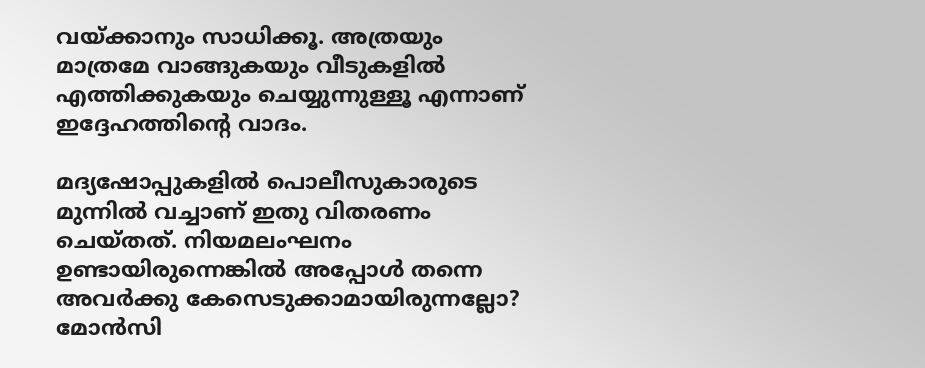വയ്ക്കാനും സാധിക്കൂ. അത്രയും മാത്രമേ വാങ്ങുകയും വീടുകളിൽ എത്തിക്കുകയും ചെയ്യുന്നുള്ളൂ എന്നാണ് ഇദ്ദേഹത്തിന്റെ വാദം.

മദ്യഷോപ്പുകളിൽ പൊലീസുകാരുടെ മുന്നിൽ വച്ചാണ് ഇതു വിതരണം ചെയ്തത്. നിയമലംഘനം ഉണ്ടായിരുന്നെങ്കിൽ അപ്പോൾ തന്നെ അവർക്കു കേസെടുക്കാമായിരുന്നല്ലോ? മോൻസി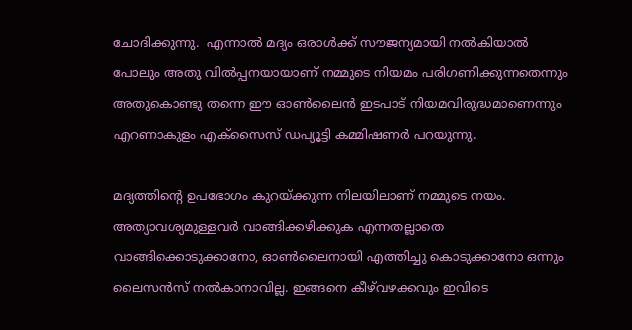ചോദിക്കുന്നു.  എന്നാൽ മദ്യം ഒരാൾക്ക് സൗജന്യമായി നൽകിയാൽ പോലും അതു വിൽപ്പനയായാണ് നമ്മുടെ നിയമം പരിഗണിക്കുന്നതെന്നും അതുകൊണ്ടു തന്നെ ഈ ഓൺലൈൻ ഇടപാട് നിയമവിരുദ്ധമാണെന്നും എറണാകുളം എക്സൈസ് ഡപ്യൂട്ടി കമ്മിഷണർ പറയുന്നു.

മദ്യത്തിന്റെ ഉപഭോഗം കുറയ്ക്കുന്ന നിലയിലാണ് നമ്മുടെ നയം. അത്യാവശ്യമുള്ളവർ വാങ്ങിക്കഴിക്കുക എന്നതല്ലാതെ വാങ്ങിക്കൊടുക്കാനോ, ഓൺലൈനായി എത്തിച്ചു കൊടുക്കാനോ ഒന്നും ലൈസൻസ് നൽകാനാവില്ല. ഇങ്ങനെ കീഴ്‍വഴക്കവും ഇവിടെ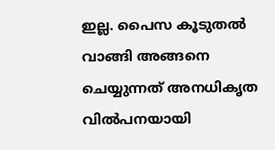ഇല്ല. പൈസ കൂടുതൽ വാങ്ങി അങ്ങനെ ചെയ്യുന്നത് അനധികൃത വിൽപനയായി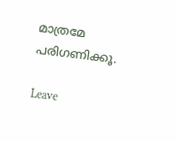മാത്രമേ പരിഗണിക്കൂ.

Leave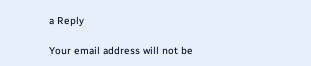a Reply

Your email address will not be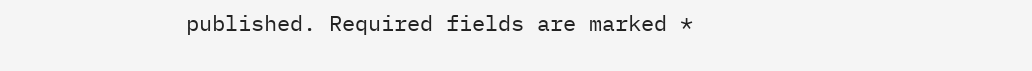published. Required fields are marked *